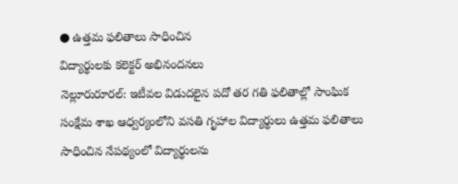● ఉత్తమ ఫలితాలు సాధించిన
విద్యార్థులకు కలెక్టర్ అభినందనలు
నెల్లూరురూరల్: ఇటీవల విడుదలైన పదో తర గతి ఫలితాల్లో సాంఘిక సంక్షేమ శాఖ ఆధ్వర్యంలోని వసతి గృహాల విద్యార్థులు ఉత్తమ ఫలితాలు సాధించిన నేపథ్యంలో విద్యార్థులను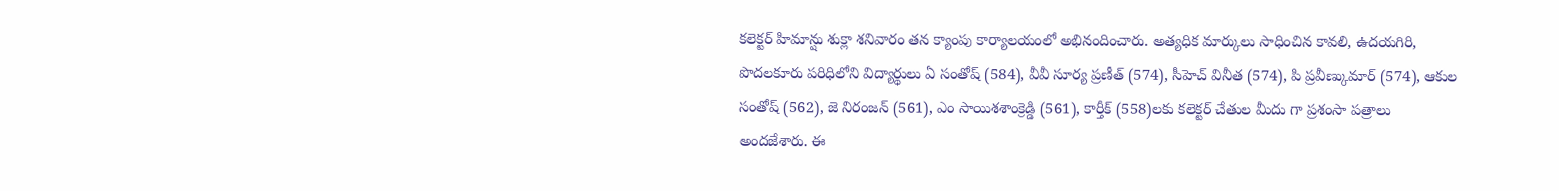కలెక్టర్ హిమాన్షు శుక్లా శనివారం తన క్యాంపు కార్యాలయంలో అభినందించారు. అత్యధిక మార్కులు సాధించిన కావలి, ఉదయగిరి, పొదలకూరు పరిధిలోని విద్యార్థులు ఏ సంతోష్ (584), వీవీ సూర్య ప్రణీత్ (574), సీహెచ్ వినీత (574), పి ప్రవీణ్కుమార్ (574), ఆకుల సంతోష్ (562), జె నిరంజన్ (561), ఎం సాయిశశాంక్రెడ్డి (561), కార్తీక్ (558)లకు కలెక్టర్ చేతుల మీదు గా ప్రశంసా పత్రాలు అందజేశారు. ఈ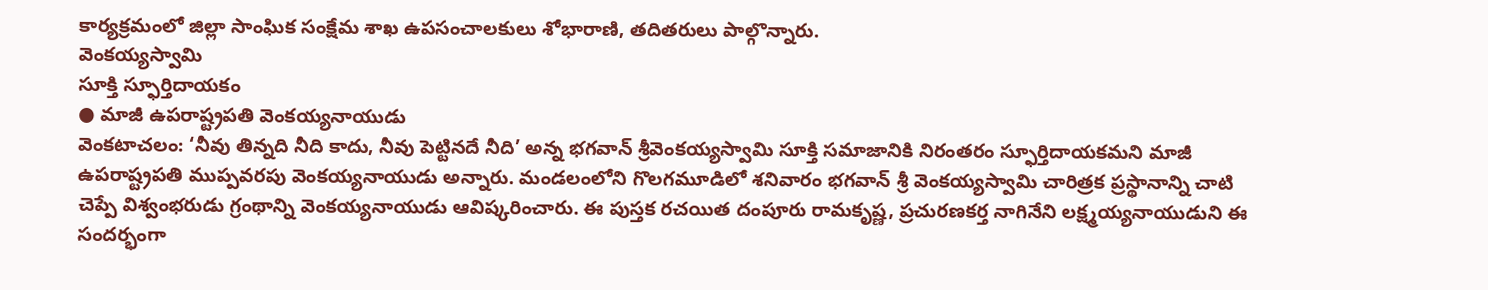కార్యక్రమంలో జిల్లా సాంఘిక సంక్షేమ శాఖ ఉపసంచాలకులు శోభారాణి, తదితరులు పాల్గొన్నారు.
వెంకయ్యస్వామి
సూక్తి స్ఫూర్తిదాయకం
● మాజీ ఉపరాష్ట్రపతి వెంకయ్యనాయుడు
వెంకటాచలం: ‘నీవు తిన్నది నీది కాదు, నీవు పెట్టినదే నీది’ అన్న భగవాన్ శ్రీవెంకయ్యస్వామి సూక్తి సమాజానికి నిరంతరం స్ఫూర్తిదాయకమని మాజీ ఉపరాష్ట్రపతి ముప్పవరపు వెంకయ్యనాయుడు అన్నారు. మండలంలోని గొలగమూడిలో శనివారం భగవాన్ శ్రీ వెంకయ్యస్వామి చారిత్రక ప్రస్థానాన్ని చాటి చెప్పే విశ్వంభరుడు గ్రంథాన్ని వెంకయ్యనాయుడు ఆవిష్కరించారు. ఈ పుస్తక రచయిత దంపూరు రామకృష్ణ, ప్రచురణకర్త నాగినేని లక్ష్మయ్యనాయుడుని ఈ సందర్భంగా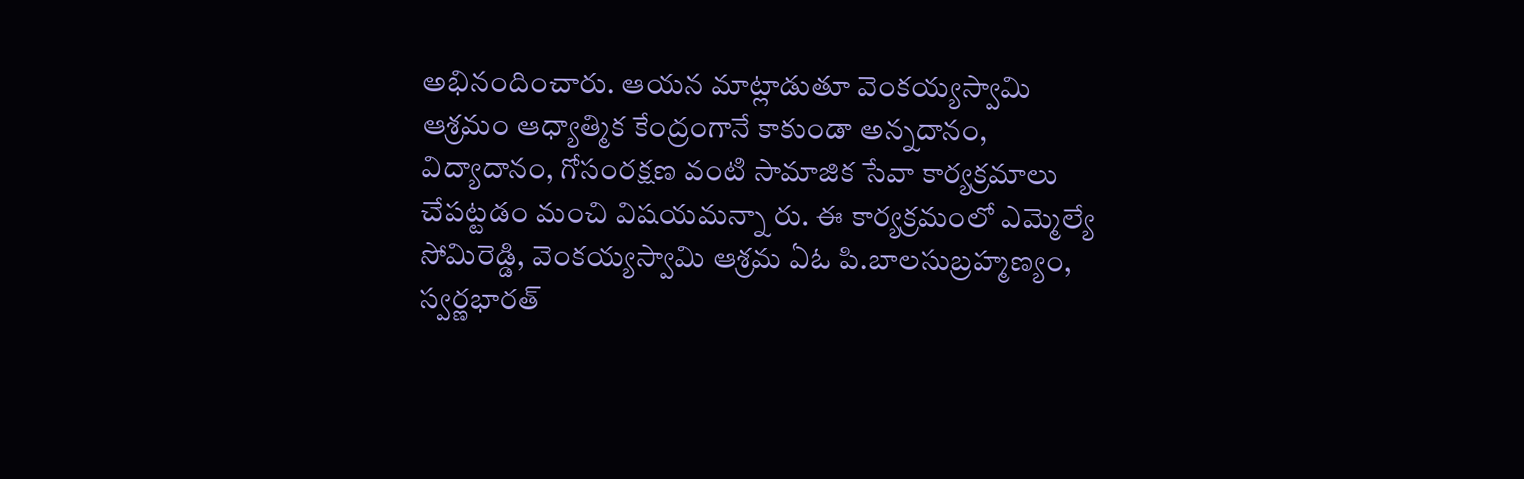అభినందించారు. ఆయన మాట్లాడుతూ వెంకయ్యస్వామి ఆశ్రమం ఆధ్యాత్మిక కేంద్రంగానే కాకుండా అన్నదానం, విద్యాదానం, గోసంరక్షణ వంటి సామాజిక సేవా కార్యక్రమాలు చేపట్టడం మంచి విషయమన్నా రు. ఈ కార్యక్రమంలో ఎమ్మెల్యే సోమిరెడ్డి, వెంకయ్యస్వామి ఆశ్రమ ఏఓ పి.బాలసుబ్రహ్మణ్యం, స్వర్ణభారత్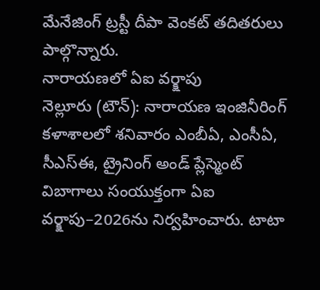మేనేజింగ్ ట్రస్టీ దీపా వెంకట్ తదితరులు పాల్గొన్నారు.
నారాయణలో ఏఐ వర్క్షాపు
నెల్లూరు (టౌన్): నారాయణ ఇంజినీరింగ్ కళాశాలలో శనివారం ఎంబీఏ, ఎంసీఏ, సీఎస్ఈ, ట్రైనింగ్ అండ్ ప్లేస్మెంట్ విబాగాలు సంయుక్తంగా ఏఐ వర్క్షాపు–2026ను నిర్వహించారు. టాటా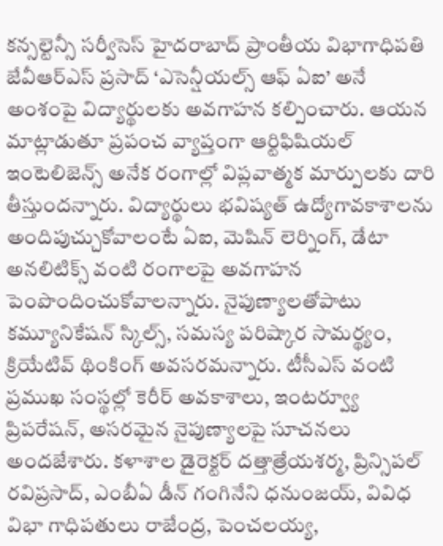కన్సల్టెన్సీ సర్వీసెస్ హైదరాబాద్ ప్రాంతీయ విభాగాధిపతి జేవీఆర్ఎస్ ప్రసాద్ ‘ఎసెన్షీయల్స్ ఆఫ్ ఏఐ’ అనే అంశంపై విద్యార్థులకు అవగాహన కల్పించారు. ఆయన మాట్లాడుతూ ప్రపంచ వ్యాప్తంగా ఆర్టిఫిషియల్ ఇంటెలిజెన్స్ అనేక రంగాల్లో విప్లవాత్మక మార్పులకు దారి తీస్తుందన్నారు. విద్యార్థులు భవిష్యత్ ఉద్యోగావకాశాలను అందిపుచ్చుకోవాలంటే ఏఐ, మెషిన్ లెర్నింగ్, డేటా అనలిటిక్స్ వంటి రంగాలపై అవగాహన పెంపొందించుకోవాలన్నారు. నైపుణ్యాలతోపాటు కమ్యూనికేషన్ స్కిల్స్, సమస్య పరిష్కార సామర్థ్యం, క్రియేటివ్ థింకింగ్ అవసరమన్నారు. టీసీఎస్ వంటి ప్రముఖ సంస్థల్లో కెరీర్ అవకాశాలు, ఇంటర్వ్యూ ప్రిపరేషన్, అసరమైన నైపుణ్యాలపై సూచనలు అందజేశారు. కళాశాల డైరెక్టర్ దత్తాత్రేయశర్మ, ప్రిన్సిపల్ రవిప్రసాద్, ఎంబీఏ డీన్ గంగినేని ధనుంజయ్, వివిధ విభా గాధిపతులు రాజేంద్ర, పెంచలయ్య,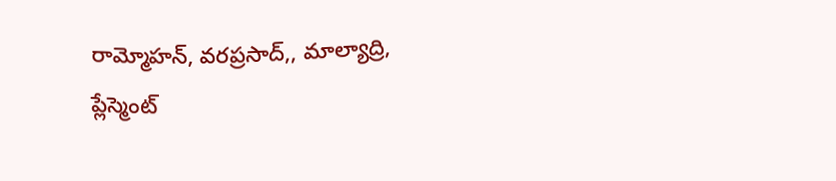రామ్మోహన్, వరప్రసాద్,, మాల్యాద్రి, ప్లేస్మెంట్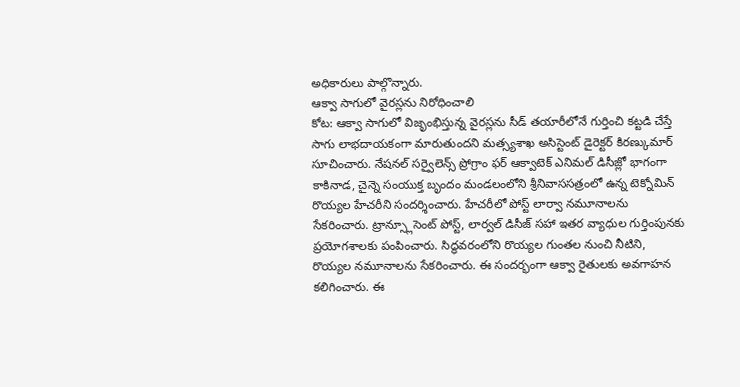అధికారులు పాల్గొన్నారు.
ఆక్వా సాగులో వైరస్లను నిరోధించాలి
కోట: ఆక్వా సాగులో విజృంభిస్తున్న వైరస్లను సీడ్ తయారీలోనే గుర్తించి కట్టడి చేస్తే సాగు లాభదాయకంగా మారుతుందని మత్స్యశాఖ అసిస్టెంట్ డైరెక్టర్ కిరణ్కుమార్ సూచించారు. నేషనల్ సర్వైలెన్స్ ప్రోగ్రాం ఫర్ ఆక్వాటెక్ ఎనిమల్ డిసీజ్లో భాగంగా కాకినాడ, చైన్నె సంయుక్త బృందం మండలంలోని శ్రీనివాససత్రంలో ఉన్న టెక్నోమిన్ రొయ్యల హేచరీని సందర్శించారు. హేచరీలో పోస్ట్ లార్వా నమూనాలను సేకరించారు. ట్రాన్స్లూసెంట్ పోస్ట్, లార్వల్ డిసీజ్ సహా ఇతర వ్యాధుల గుర్తింపునకు ప్రయోగశాలకు పంపించారు. సిద్ధవరంలోని రొయ్యల గుంతల నుంచి నీటిని, రొయ్యల నమూనాలను సేకరించారు. ఈ సందర్భంగా ఆక్వా రైతులకు అవగాహన కలిగించారు. ఈ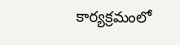కార్యక్రమంలో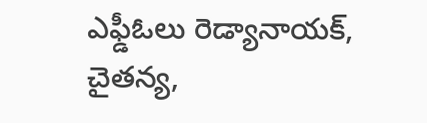ఎఫ్డీఓలు రెడ్యానాయక్, చైతన్య,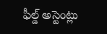ఫీల్డ్ అస్టెంట్లు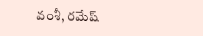వంశీ, రమేష్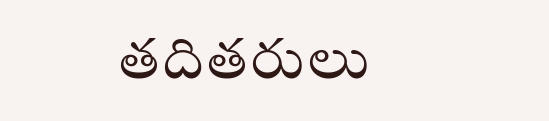తదితరులు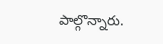పాల్గొన్నారు.